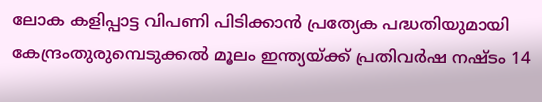ലോക കളിപ്പാട്ട വിപണി പിടിക്കാന്‍ പ്രത്യേക പദ്ധതിയുമായി കേന്ദ്രംതുരുമ്പെടുക്കൽ മൂലം ഇന്ത്യയ്ക്ക് പ്രതിവര്‍ഷ നഷ്ടം 14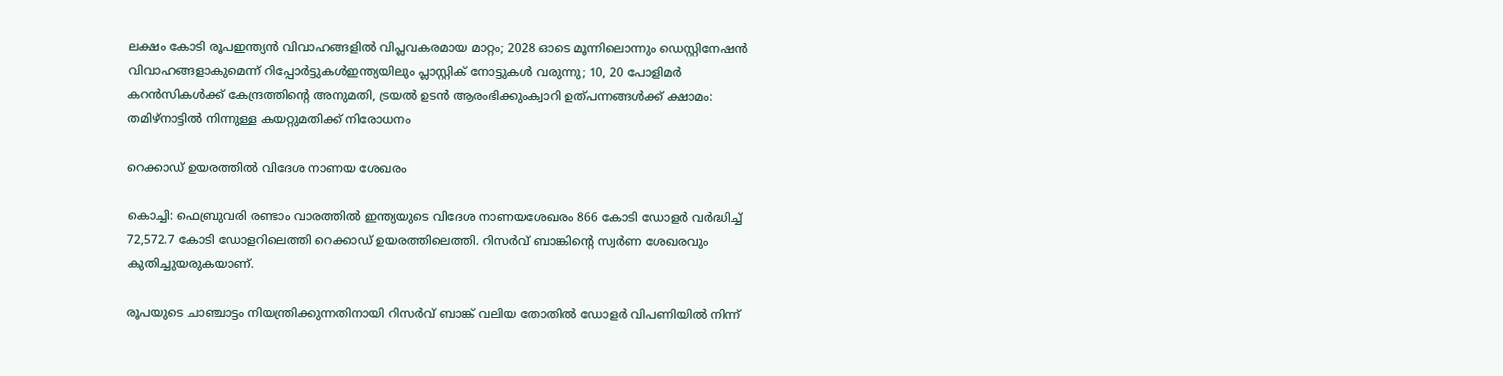ലക്ഷം കോടി രൂപഇന്ത്യൻ വിവാഹങ്ങളിൽ വിപ്ലവകരമായ മാറ്റം; 2028 ഓടെ മൂന്നിലൊന്നും ഡെസ്റ്റിനേഷൻ വിവാഹങ്ങളാകുമെന്ന് റിപ്പോർട്ടുകൾഇന്ത്യയിലും പ്ലാസ്റ്റിക് നോട്ടുകൾ വരുന്നു; 10, 20 പോളിമർ കറൻസികൾക്ക് കേന്ദ്രത്തിന്റെ അനുമതി, ട്രയൽ ഉടൻ ആരംഭിക്കുംക്വാറി ഉത്‌പന്നങ്ങള്‍ക്ക് ക്ഷാമം: തമിഴ്‌നാട്ടില്‍ നിന്നുള്ള കയറ്റുമതിക്ക് നിരോധനം

റെക്കാഡ് ഉയരത്തില്‍ വിദേശ നാണയ ശേഖരം

കൊച്ചി: ഫെബ്രുവരി രണ്ടാം വാരത്തില്‍ ഇന്ത്യയുടെ വിദേശ നാണയശേഖരം 866 കോടി ഡോളർ വർദ്ധിച്ച്‌ 72,572.7 കോടി ഡോളറിലെത്തി റെക്കാഡ് ഉയരത്തിലെത്തി. റിസർവ് ബാങ്കിന്റെ സ്വർണ ശേഖരവും കുതിച്ചുയരുകയാണ്.

രൂപയുടെ ചാഞ്ചാട്ടം നിയന്ത്രിക്കുന്നതിനായി റിസർവ് ബാങ്ക് വലിയ തോതില്‍ ഡോളർ വിപണിയില്‍ നിന്ന്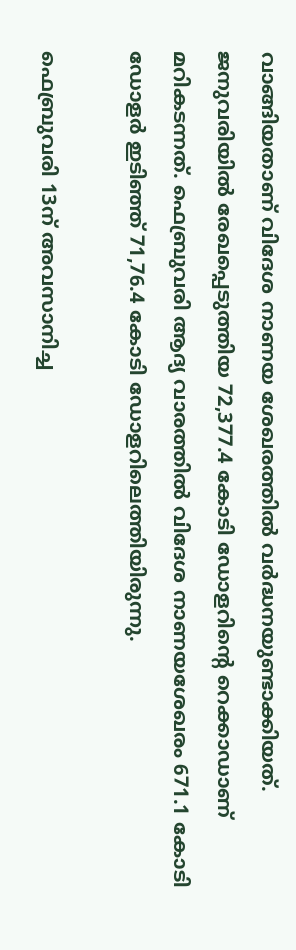വാങ്ങിയതാണ് വിദേശ നാണയ ശേഖരത്തില്‍ വർദ്ധനയുണ്ടാക്കിയത്. ജനുവരിയില്‍ രേഖപ്പെടുത്തിയ 72,377.4 കോടി ഡോളറിന്റെ റെക്കാഡാണ് മറികടന്നത്. ഫെബ്രുവരി ആദ്യ വാരത്തില്‍ വിദേശ നാണയശേഖരം 671.1 കോടി ഡോളർ ഇടിഞ്ഞ് 71,76.4 കോടി ഡോളറിലെത്തിയിരുന്നു.

ഫെബ്രുവരി 13ന് അവസാനിച്ച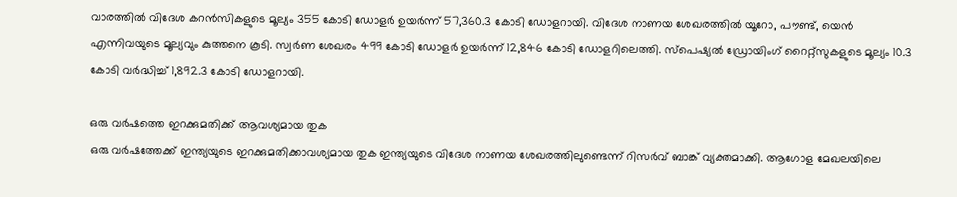വാരത്തില്‍ വിദേശ കറൻസികളുടെ മൂല്യം 355 കോടി ഡോളർ ഉയർന്ന് 57,360.3 കോടി ഡോളറായി. വിദേശ നാണയ ശേഖരത്തില്‍ യൂറോ, പൗണ്ട്, യെൻ എന്നിവയുടെ മൂല്യവും കുത്തനെ കൂടി. സ്വർണ ശേഖരം 499 കോടി ഡോളർ ഉയർന്ന് 12,846 കോടി ഡോളറിലെത്തി. സ്‌പെഷ്യല്‍ ഡ്രോയിംഗ് റൈറ്റ്സുകളുടെ മൂല്യം 10.3 കോടി വർദ്ധിച്ച്‌ 1,892.3 കോടി ഡോളറായി.

ഒരു വർഷത്തെ ഇറക്കുമതിക്ക് ആവശ്യമായ തുക
ഒരു വർഷത്തേക്ക് ഇന്ത്യയുടെ ഇറക്കുമതിക്കാവശ്യമായ തുക ഇന്ത്യയുടെ വിദേശ നാണയ ശേഖരത്തിലുണ്ടെന്ന് റിസർവ് ബാങ്ക് വ്യക്തമാക്കി. ആഗോള മേഖലയിലെ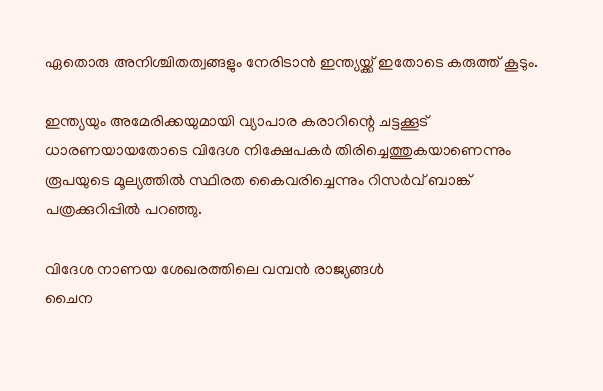ഏതൊരു അനിശ്ചിതത്വങ്ങളും നേരിടാൻ ഇന്ത്യയ്ക്ക് ഇതോടെ കരുത്ത് കൂടും.

ഇന്ത്യയും അമേരിക്കയുമായി വ്യാപാര കരാറിന്റെ ചട്ടക്കൂട് ധാരണയായതോടെ വിദേശ നിക്ഷേപകർ തിരിച്ചെത്തുകയാണെന്നും രൂപയുടെ മൂല്യത്തില്‍ സ്ഥിരത കൈവരിച്ചെന്നും റിസർവ് ബാങ്ക് പത്രക്കുറിപ്പില്‍ പറഞ്ഞു.

വിദേശ നാണയ ശേഖരത്തിലെ വമ്പൻ രാജ്യങ്ങള്‍
ചൈന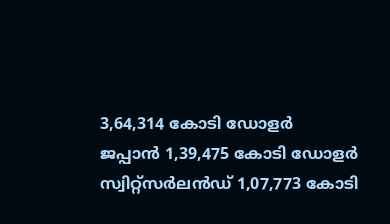3,64,314 കോടി ഡോളർ
ജപ്പാൻ 1,39,475 കോടി ഡോളർ
സ്വിറ്റ്സർലൻഡ് 1,07,773 കോടി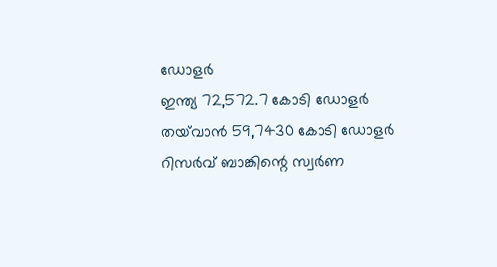ഡോളർ
ഇന്ത്യ 72,572.7 കോടി ഡോളർ
തയ്‌വാൻ 59,7430 കോടി ഡോളർ
റിസർവ് ബാങ്കിന്റെ സ്വർണ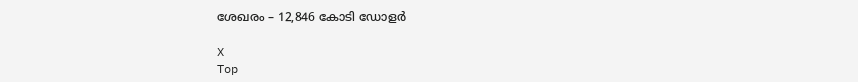ശേഖരം – 12,846 കോടി ഡോളർ

X
Top